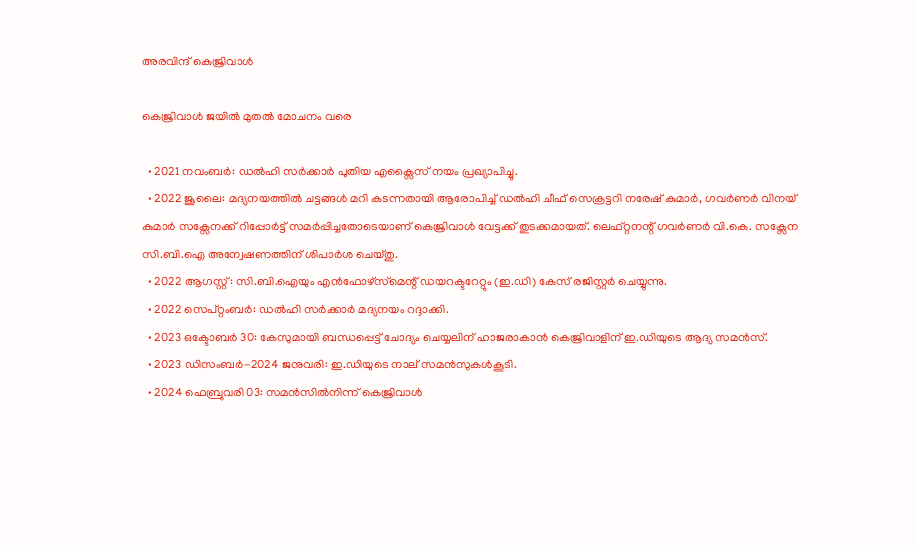അരവിന്ദ് കെജ്രിവാൾ

കെജ്രിവാൾ ജയിൽ മുതൽ മോചനം വരെ

  • 2021 നവംബർ: ഡൽഹി സർക്കാർ പുതിയ എക്സൈസ് നയം പ്രഖ്യാപിച്ചു.
  • 2022 ജൂലൈ: മദ്യനയത്തിൽ ചട്ടങ്ങൾ മറി കടന്നതായി ആരോപിച്ച് ഡൽഹി ചീഫ് സെക്രട്ടറി നരേഷ് കുമാർ, ഗവർണർ വിനയ് കുമാർ സക്സേനക്ക് റിപ്പോർട്ട് സമർപ്പിച്ചതോടെയാണ് കെജ്രിവാൾ വേട്ടക്ക് തുടക്കമായത്. ലെഫ്റ്റനന്റ് ഗവർണർ വി.കെ. സക്സേന സി.ബി.ഐ അന്വേഷണത്തിന് ശിപാർശ ചെയ്തു.
  • 2022 ആഗസ്റ്റ്: സി.ബി.ഐയും എൻഫോഴ്‌സ്‌മെന്റ് ഡയറക്ടറേറ്റും (ഇ.ഡി) കേസ് രജിസ്റ്റർ ചെയ്യുന്നു.
  • 2022 സെപ്റ്റംബർ: ഡൽഹി സർക്കാർ മദ്യനയം റദ്ദാക്കി.
  • 2023 ഒക്ടോബർ 30: കേസുമായി ബന്ധപ്പെട്ട് ചോദ്യം ചെയ്യലിന് ഹാജരാകാൻ കെജ്രിവാളിന് ഇ.ഡിയുടെ ആദ്യ സമൻസ്.
  • 2023 ഡിസംബർ-2024 ജനുവരി: ഇ.ഡിയുടെ നാല് സമൻസുകൾകൂടി.
  • 2024 ഫെബ്രുവരി 03: സമൻസിൽനിന്ന് കെജ്രിവാൾ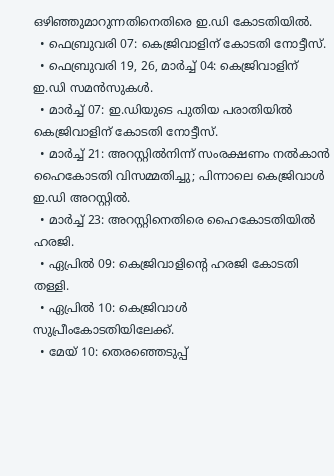ഒഴിഞ്ഞുമാറുന്നതിനെതിരെ ഇ.ഡി കോടതിയിൽ.
  • ഫെബ്രുവരി 07: കെജ്രിവാളിന് കോടതി നോട്ടീസ്.
  • ഫെബ്രുവരി 19, 26, മാർച്ച് 04: കെജ്രിവാളിന് ഇ.ഡി സമൻസുകൾ.
  • മാർച്ച് 07: ഇ.ഡിയുടെ പുതിയ പരാതിയിൽ കെജ്രിവാളിന് കോടതി നോട്ടീസ്.
  • മാർച്ച് 21: അറസ്റ്റിൽനിന്ന് സംരക്ഷണം നൽകാൻ ഹൈകോടതി വിസമ്മതിച്ചു; പിന്നാലെ കെജ്രിവാൾ ഇ.ഡി അറസ്റ്റിൽ.
  • മാർച്ച് 23: അറസ്റ്റിനെതിരെ ഹൈകോടതിയിൽ ഹരജി.
  • ഏപ്രിൽ 09: കെജ്രിവാളിന്റെ ഹരജി കോടതി തള്ളി.
  • ഏപ്രിൽ 10: കെജ്രിവാൾ സുപ്രീംകോടതിയിലേക്ക്.
  • മേയ് 10: തെരഞ്ഞെടുപ്പ്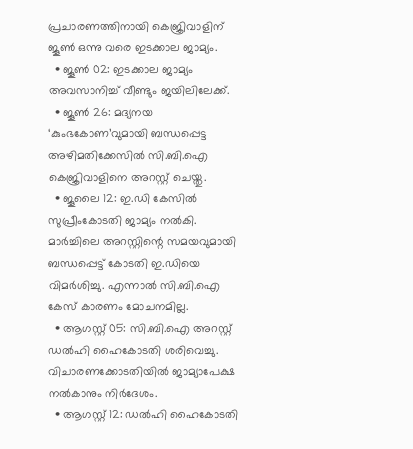പ്രചാരണത്തിനായി കെജ്രിവാളിന് ജൂൺ ഒന്നു വരെ ഇടക്കാല ജാമ്യം.
  • ജൂൺ 02: ഇടക്കാല ജാമ്യം അവസാനിച്ച് വീണ്ടും ജയിലിലേക്ക്.
  • ജൂൺ 26: മദ്യനയ ‘കുംഭകോണ’വുമായി ബന്ധപ്പെട്ട അഴിമതിക്കേസിൽ സി.ബി.ഐ കെജ്രിവാളിനെ അറസ്റ്റ് ചെയ്തു.
  • ജൂലൈ 12: ഇ.ഡി കേസിൽ സുപ്രീംകോടതി ജാമ്യം നൽകി. മാർച്ചിലെ അറസ്റ്റിന്റെ സമയവുമായി ബന്ധപ്പെട്ട് കോടതി ഇ.ഡിയെ വിമർശിച്ചു. എന്നാൽ സി.ബി.ഐ കേസ് കാരണം മോചനമില്ല.
  • ആഗസ്റ്റ് 05: സി.ബി.ഐ അറസ്റ്റ് ഡൽഹി ഹൈകോടതി ശരിവെച്ചു. വിചാരണക്കോടതിയിൽ ജാമ്യാപേക്ഷ നൽകാനും നിർദേശം.
  • ആഗസ്റ്റ് 12: ഡൽഹി ഹൈകോടതി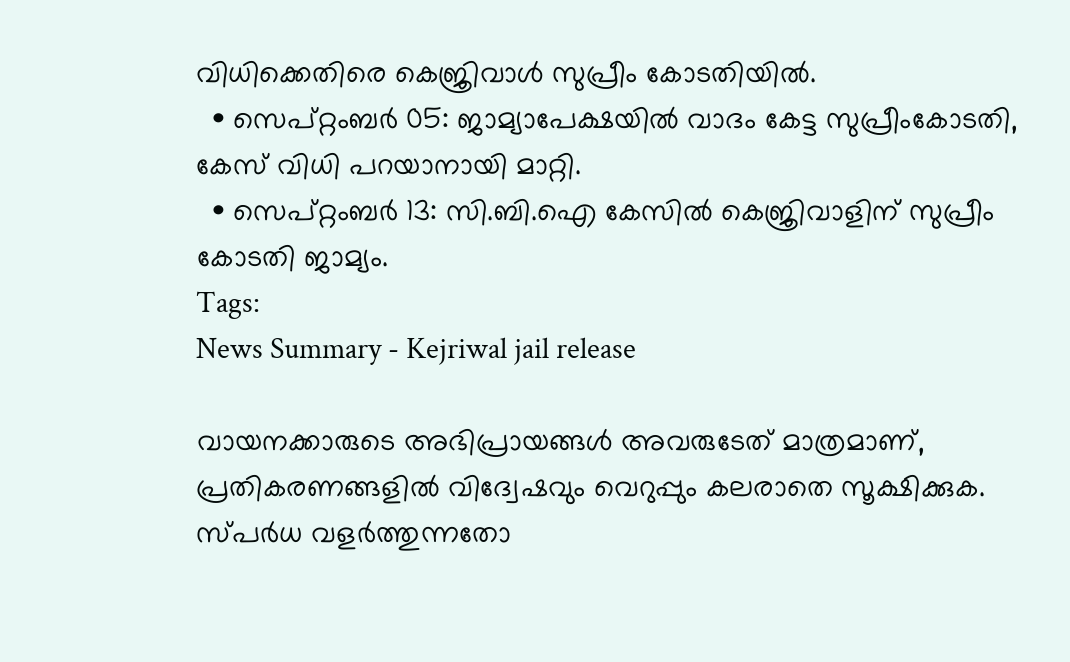വിധിക്കെതിരെ കെജ്രിവാൾ സുപ്രീം കോടതിയിൽ.
  • സെപ്റ്റംബർ 05: ജാമ്യാപേക്ഷയിൽ വാദം കേട്ട സുപ്രീംകോടതി, കേസ് വിധി പറയാനായി മാറ്റി.
  • സെപ്റ്റംബർ 13: സി.ബി.ഐ കേസിൽ കെജ്രിവാളിന് സുപ്രീം കോടതി ജാമ്യം.
Tags:
News Summary - Kejriwal jail release

വായനക്കാരുടെ അഭിപ്രായങ്ങള്‍ അവരുടേത് മാത്രമാണ്, പ്രതികരണങ്ങളിൽ വിദ്വേഷവും വെറുപ്പും കലരാതെ സൂക്ഷിക്കുക. സ്പർധ വളർത്തുന്നതോ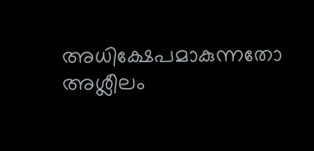അധിക്ഷേപമാകുന്നതോ അശ്ലീലം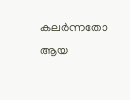കലർന്നതോ ആയ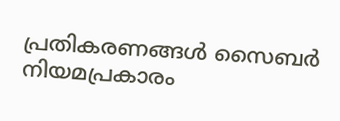പ്രതികരണങ്ങൾ സൈബർ നിയമപ്രകാരം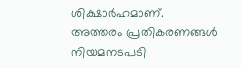ശിക്ഷാർഹമാണ്. അത്തരം പ്രതികരണങ്ങൾ നിയമനടപടി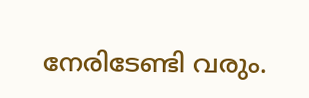നേരിടേണ്ടി വരും.